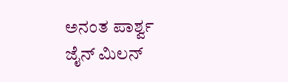ಅನಂತ ಪಾರ್ಶ್ವ ಜೈನ್ ಮಿಲನ್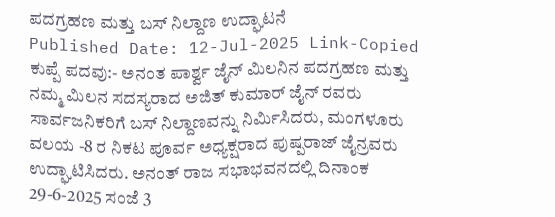ಪದಗ್ರಹಣ ಮತ್ತು ಬಸ್ ನಿಲ್ದಾಣ ಉದ್ಘಾಟನೆ
Published Date: 12-Jul-2025 Link-Copied
ಕುಪ್ಪೆ ಪದವು:- ಅನಂತ ಪಾರ್ಶ್ವ ಜೈನ್ ಮಿಲನಿನ ಪದಗ್ರಹಣ ಮತ್ತು ನಮ್ಮ ಮಿಲನ ಸದಸ್ಯರಾದ ಅಜಿತ್ ಕುಮಾರ್ ಜೈನ್ ರವರು ಸಾರ್ವಜನಿಕರಿಗೆ ಬಸ್ ನಿಲ್ದಾಣವನ್ನು ನಿರ್ಮಿಸಿದರು, ಮಂಗಳೂರು ವಲಯ -8 ರ ನಿಕಟ ಪೂರ್ವ ಅಧ್ಯಕ್ಷರಾದ ಪುಷ್ಪರಾಜ್ ಜೈನ್ರವರು ಉದ್ಘಾಟಿಸಿದರು. ಅನಂತ್ ರಾಜ ಸಭಾಭವನದಲ್ಲಿ ದಿನಾಂಕ 29-6-2025 ಸಂಜೆ 3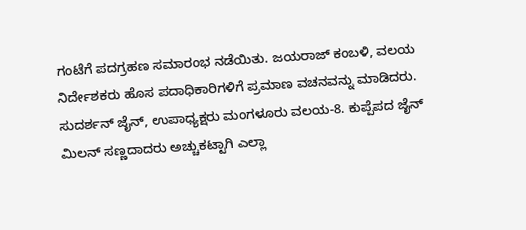ಗಂಟೆಗೆ ಪದಗ್ರಹಣ ಸಮಾರಂಭ ನಡೆಯಿತು. ಜಯರಾಜ್ ಕಂಬಳಿ, ವಲಯ ನಿರ್ದೇಶಕರು ಹೊಸ ಪದಾಧಿಕಾರಿಗಳಿಗೆ ಪ್ರಮಾಣ ವಚನವನ್ನು ಮಾಡಿದರು. ಸುದರ್ಶನ್ ಜೈನ್, ಉಪಾಧ್ಯಕ್ಷರು ಮಂಗಳೂರು ವಲಯ-8. ಕುಪ್ಪೆಪದ ಜೈನ್ ಮಿಲನ್ ಸಣ್ಣದಾದರು ಅಚ್ಚುಕಟ್ಟಾಗಿ ಎಲ್ಲಾ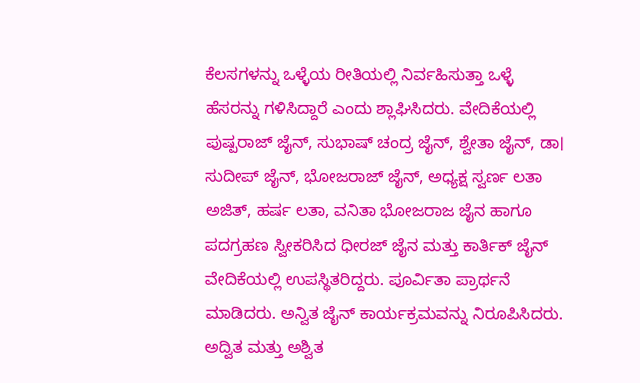ಕೆಲಸಗಳನ್ನು ಒಳ್ಳೆಯ ರೀತಿಯಲ್ಲಿ ನಿರ್ವಹಿಸುತ್ತಾ ಒಳ್ಳೆ ಹೆಸರನ್ನು ಗಳಿಸಿದ್ದಾರೆ ಎಂದು ಶ್ಲಾಘಿಸಿದರು. ವೇದಿಕೆಯಲ್ಲಿ ಪುಷ್ಪರಾಜ್ ಜೈನ್, ಸುಭಾಷ್ ಚಂದ್ರ ಜೈನ್, ಶ್ವೇತಾ ಜೈನ್, ಡಾ। ಸುದೀಪ್ ಜೈನ್, ಭೋಜರಾಜ್ ಜೈನ್, ಅಧ್ಯಕ್ಷ ಸ್ವರ್ಣ ಲತಾ ಅಜಿತ್, ಹರ್ಷ ಲತಾ, ವನಿತಾ ಭೋಜರಾಜ ಜೈನ ಹಾಗೂ ಪದಗ್ರಹಣ ಸ್ವೀಕರಿಸಿದ ಧೀರಜ್ ಜೈನ ಮತ್ತು ಕಾರ್ತಿಕ್ ಜೈನ್ ವೇದಿಕೆಯಲ್ಲಿ ಉಪಸ್ಥಿತರಿದ್ದರು. ಪೂರ್ವಿತಾ ಪ್ರಾರ್ಥನೆ ಮಾಡಿದರು. ಅನ್ವಿತ ಜೈನ್ ಕಾರ್ಯಕ್ರಮವನ್ನು ನಿರೂಪಿಸಿದರು. ಅದ್ವಿತ ಮತ್ತು ಅಶ್ವಿತ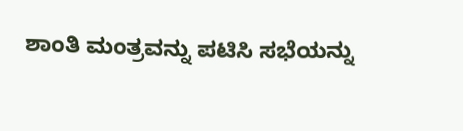ಶಾಂತಿ ಮಂತ್ರವನ್ನು ಪಟಿಸಿ ಸಭೆಯನ್ನು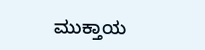ಮುಕ್ತಾಯ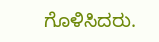ಗೊಳಿಸಿದರು.